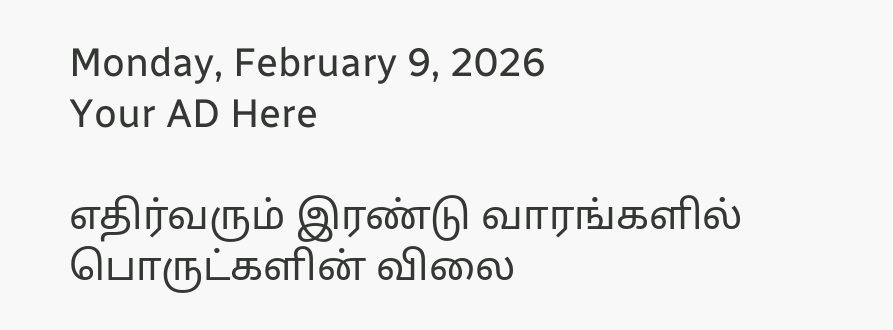Monday, February 9, 2026
Your AD Here

எதிர்வரும் இரண்டு வாரங்களில் பொருட்களின் விலை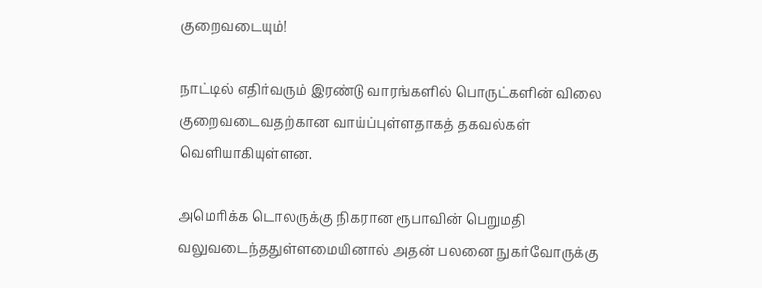குறைவடையும்!

நாட்டில் எதிர்வரும் இரண்டு வாரங்களில் பொருட்களின் விலை குறைவடைவதற்கான வாய்ப்புள்ளதாகத் தகவல்கள்
வெளியாகியுள்ளன.

அமெரிக்க டொலருக்கு நிகரான ரூபாவின் பெறுமதி வலுவடைந்ததுள்ளமையினால் அதன் பலனை நுகர்வோருக்கு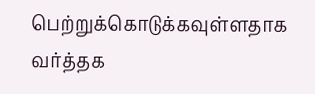பெற்றுக்கொடுக்கவுள்ளதாக வர்த்தக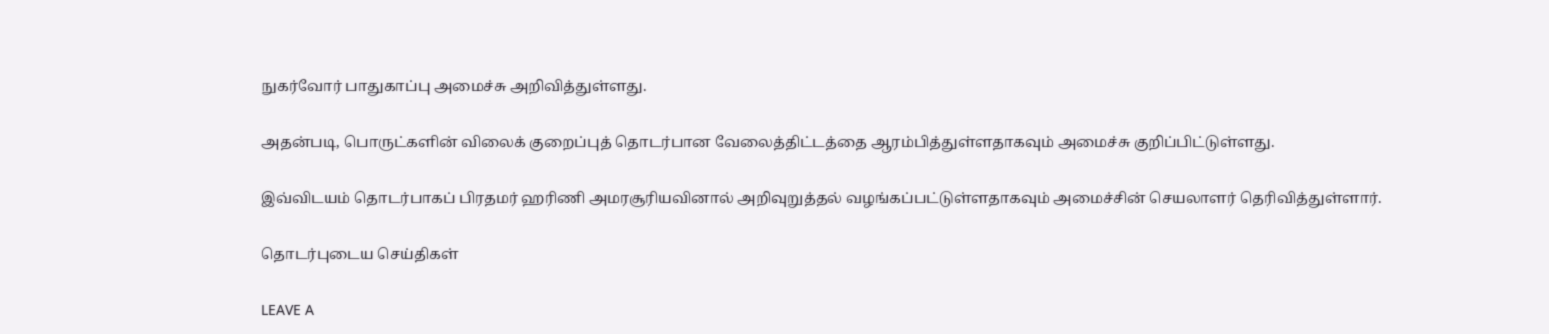நுகர்வோர் பாதுகாப்பு அமைச்சு அறிவித்துள்ளது.

அதன்படி, பொருட்களின் விலைக் குறைப்புத் தொடர்பான வேலைத்திட்டத்தை ஆரம்பித்துள்ளதாகவும் அமைச்சு குறிப்பிட்டுள்ளது.

இவ்விடயம் தொடர்பாகப் பிரதமர் ஹரிணி அமரசூரியவினால் அறிவுறுத்தல் வழங்கப்பட்டுள்ளதாகவும் அமைச்சின் செயலாளர் தெரிவித்துள்ளார்.

தொடர்புடைய செய்திகள்

LEAVE A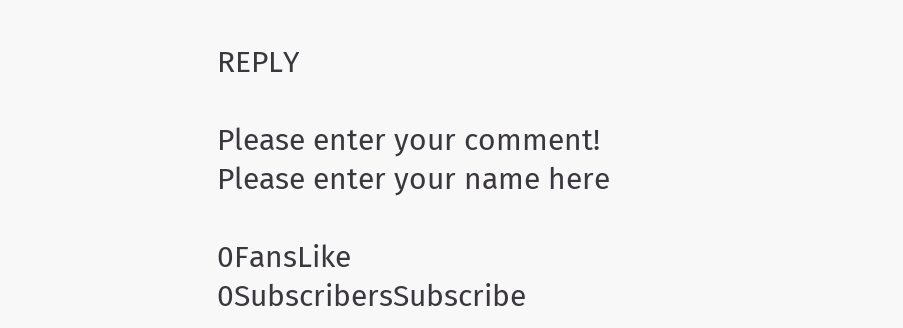REPLY

Please enter your comment!
Please enter your name here

0FansLike
0SubscribersSubscribe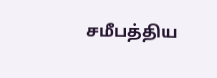சமீபத்திய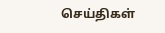செய்திகள்